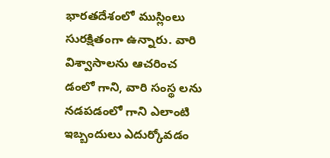భారతదేశంలో ముస్లింలు సురక్షితంగా ఉన్నారు. వారి విశ్వాసాలను ఆచరించ డంలో గాని, వారి సంస్థ లను నడపడంలో గాని ఎలాంటి ఇబ్బందులు ఎదుర్కోవడం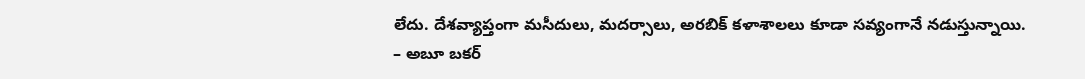లేదు. దేశవ్యాప్తంగా మసీదులు, మదర్సాలు, అరబిక్ కళాశాలలు కూడా సవ్యంగానే నడుస్తున్నాయి.
– అబూ బకర్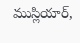ముస్లియార్,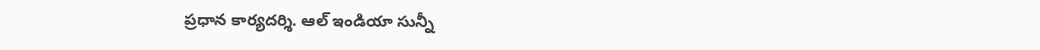ప్రధాన కార్యదర్శి. ఆల్ ఇండియా సున్నీ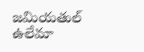జమియతుల్ ఉలేమా